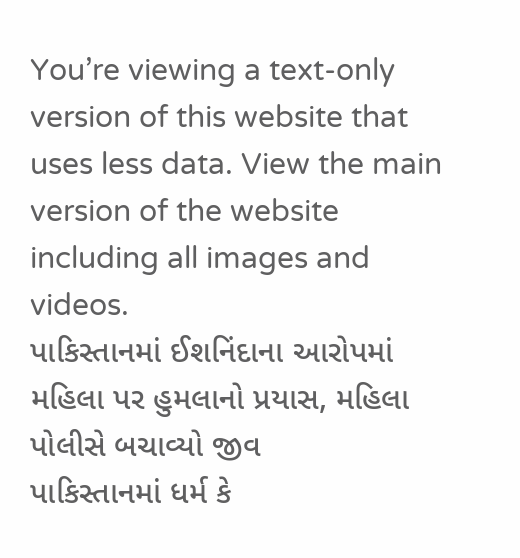You’re viewing a text-only version of this website that uses less data. View the main version of the website including all images and videos.
પાકિસ્તાનમાં ઈશનિંદાના આરોપમાં મહિલા પર હુમલાનો પ્રયાસ, મહિલા પોલીસે બચાવ્યો જીવ
પાકિસ્તાનમાં ધર્મ કે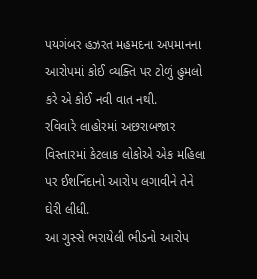પયગંબર હઝરત મહમદના અપમાનના આરોપમાં કોઈ વ્યક્તિ પર ટોળું હુમલો કરે એ કોઈ નવી વાત નથી.
રવિવારે લાહોરમાં અછરાબજાર વિસ્તારમાં કેટલાક લોકોએ એક મહિલા પર ઈશનિંદાનો આરોપ લગાવીને તેને ઘેરી લીધી.
આ ગુસ્સે ભરાયેલી ભીડનો આરોપ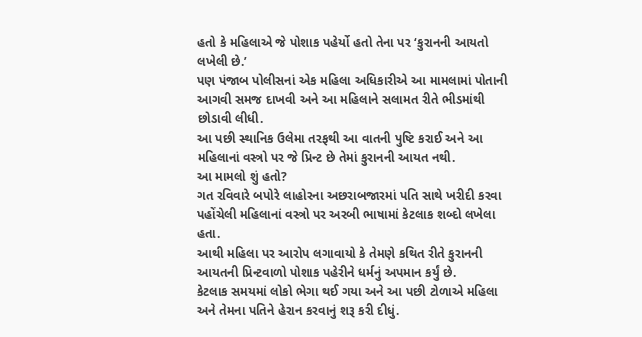હતો કે મહિલાએ જે પોશાક પહેર્યો હતો તેના પર ‘કુરાનની આયતો લખેલી છે.’
પણ પંજાબ પોલીસનાં એક મહિલા અધિકારીએ આ મામલામાં પોતાની આગવી સમજ દાખવી અને આ મહિલાને સલામત રીતે ભીડમાંથી છોડાવી લીધી.
આ પછી સ્થાનિક ઉલેમા તરફથી આ વાતની પુષ્ટિ કરાઈ અને આ મહિલાનાં વસ્ત્રો પર જે પ્રિન્ટ છે તેમાં કુરાનની આયત નથી.
આ મામલો શું હતો?
ગત રવિવારે બપોરે લાહોરના અછરાબજારમાં પતિ સાથે ખરીદી કરવા પહોંચેલી મહિલાનાં વસ્ત્રો પર અરબી ભાષામાં કેટલાક શબ્દો લખેલા હતા.
આથી મહિલા પર આરોપ લગાવાયો કે તેમણે કથિત રીતે કુરાનની આયતની પ્રિન્ટવાળો પોશાક પહેરીને ધર્મનું અપમાન કર્યું છે.
કેટલાક સમયમાં લોકો ભેગા થઈ ગયા અને આ પછી ટોળાએ મહિલા અને તેમના પતિને હેરાન કરવાનું શરૂ કરી દીધું.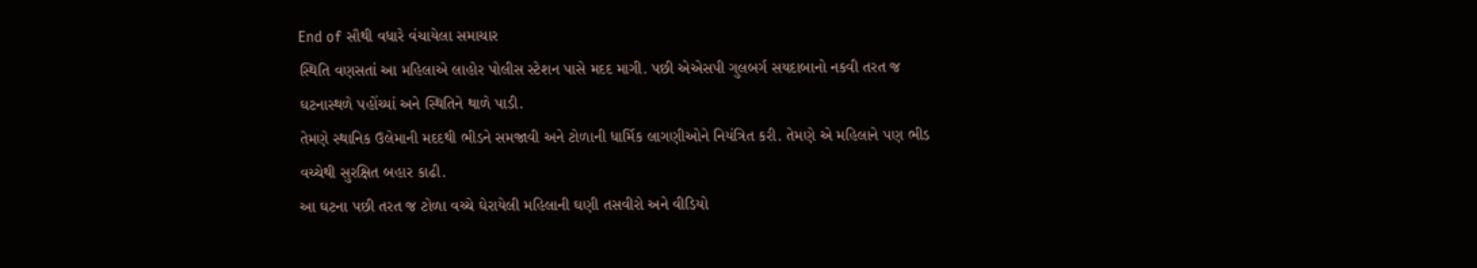End of સૌથી વધારે વંચાયેલા સમાચાર
સ્થિતિ વણસતાં આ મહિલાએ લાહોર પોલીસ સ્ટેશન પાસે મદદ માગી. પછી એએસપી ગુલબર્ગ સયદાબાનો નકવી તરત જ ઘટનાસ્થળે પહોંચ્યાં અને સ્થિતિને થાળે પાડી.
તેમણે સ્થાનિક ઉલેમાની મદદથી ભીડને સમજાવી અને ટોળાની ધાર્મિક લાગણીઓને નિયંત્રિત કરી. તેમણે એ મહિલાને પણ ભીડ વચ્ચેથી સુરક્ષિત બહાર કાઢી.
આ ઘટના પછી તરત જ ટોળા વચ્ચે ઘેરાયેલી મહિલાની ઘણી તસવીરો અને વીડિયો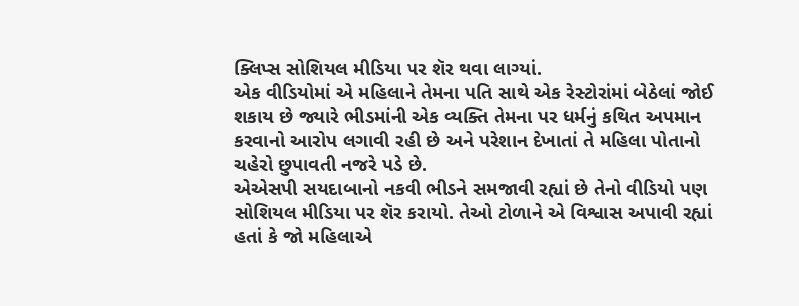ક્લિપ્સ સોશિયલ મીડિયા પર શૅર થવા લાગ્યાં.
એક વીડિયોમાં એ મહિલાને તેમના પતિ સાથે એક રેસ્ટોરાંમાં બેઠેલાં જોઈ શકાય છે જ્યારે ભીડમાંની એક વ્યક્તિ તેમના પર ધર્મનું કથિત અપમાન કરવાનો આરોપ લગાવી રહી છે અને પરેશાન દેખાતાં તે મહિલા પોતાનો ચહેરો છુપાવતી નજરે પડે છે.
એએસપી સયદાબાનો નકવી ભીડને સમજાવી રહ્યાં છે તેનો વીડિયો પણ સોશિયલ મીડિયા પર શૅર કરાયો. તેઓ ટોળાને એ વિશ્વાસ અપાવી રહ્યાં હતાં કે જો મહિલાએ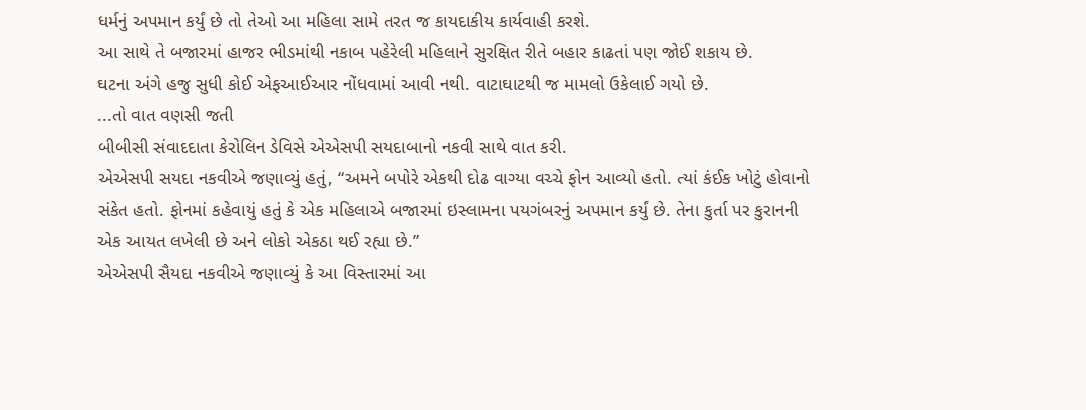ધર્મનું અપમાન કર્યું છે તો તેઓ આ મહિલા સામે તરત જ કાયદાકીય કાર્યવાહી કરશે.
આ સાથે તે બજારમાં હાજર ભીડમાંથી નકાબ પહેરેલી મહિલાને સુરક્ષિત રીતે બહાર કાઢતાં પણ જોઈ શકાય છે.
ઘટના અંગે હજુ સુધી કોઈ એફઆઈઆર નોંધવામાં આવી નથી. વાટાઘાટથી જ મામલો ઉકેલાઈ ગયો છે.
...તો વાત વણસી જતી
બીબીસી સંવાદદાતા કેરોલિન ડેવિસે એએસપી સયદાબાનો નકવી સાથે વાત કરી.
એએસપી સયદા નકવીએ જણાવ્યું હતું, “અમને બપોરે એકથી દોઢ વાગ્યા વચ્ચે ફોન આવ્યો હતો. ત્યાં કંઈક ખોટું હોવાનો સંકેત હતો. ફોનમાં કહેવાયું હતું કે એક મહિલાએ બજારમાં ઇસ્લામના પયગંબરનું અપમાન કર્યું છે. તેના કુર્તા પર કુરાનની એક આયત લખેલી છે અને લોકો એકઠા થઈ રહ્યા છે.”
એએસપી સૈયદા નકવીએ જણાવ્યું કે આ વિસ્તારમાં આ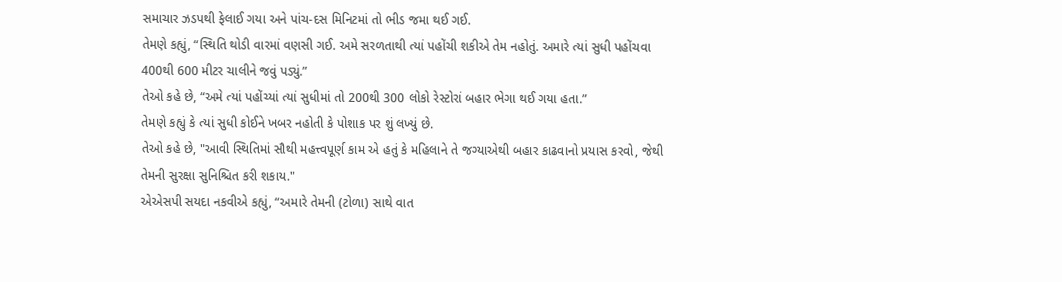સમાચાર ઝડપથી ફેલાઈ ગયા અને પાંચ-દસ મિનિટમાં તો ભીડ જમા થઈ ગઈ.
તેમણે કહ્યું, “સ્થિતિ થોડી વારમાં વણસી ગઈ. અમે સરળતાથી ત્યાં પહોંચી શકીએ તેમ નહોતું. અમારે ત્યાં સુધી પહોંચવા 400થી 600 મીટર ચાલીને જવું પડ્યું.”
તેઓ કહે છે, “અમે ત્યાં પહોંચ્યાં ત્યાં સુધીમાં તો 200થી 300 લોકો રેસ્ટોરાં બહાર ભેગા થઈ ગયા હતા.”
તેમણે કહ્યું કે ત્યાં સુધી કોઈને ખબર નહોતી કે પોશાક પર શું લખ્યું છે.
તેઓ કહે છે, "આવી સ્થિતિમાં સૌથી મહત્ત્વપૂર્ણ કામ એ હતું કે મહિલાને તે જગ્યાએથી બહાર કાઢવાનો પ્રયાસ કરવો, જેથી તેમની સુરક્ષા સુનિશ્ચિત કરી શકાય."
એએસપી સયદા નકવીએ કહ્યું, “અમારે તેમની (ટોળા) સાથે વાત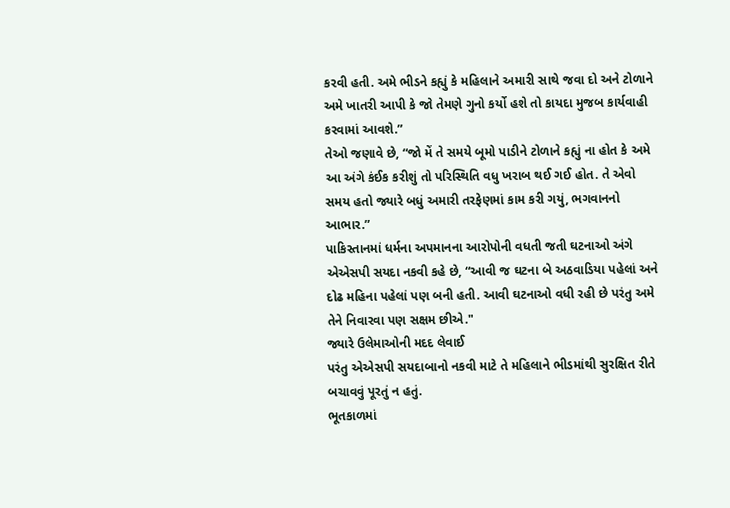કરવી હતી. અમે ભીડને કહ્યું કે મહિલાને અમારી સાથે જવા દો અને ટોળાને અમે ખાતરી આપી કે જો તેમણે ગુનો કર્યો હશે તો કાયદા મુજબ કાર્યવાહી કરવામાં આવશે.”
તેઓ જણાવે છે, “જો મેં તે સમયે બૂમો પાડીને ટોળાને કહ્યું ના હોત કે અમે આ અંગે કંઈક કરીશું તો પરિસ્થિતિ વધુ ખરાબ થઈ ગઈ હોત. તે એવો સમય હતો જ્યારે બધું અમારી તરફેણમાં કામ કરી ગયું, ભગવાનનો આભાર.”
પાકિસ્તાનમાં ધર્મના અપમાનના આરોપોની વધતી જતી ઘટનાઓ અંગે એએસપી સયદા નકવી કહે છે, “આવી જ ઘટના બે અઠવાડિયા પહેલાં અને દોઢ મહિના પહેલાં પણ બની હતી. આવી ઘટનાઓ વધી રહી છે પરંતુ અમે તેને નિવારવા પણ સક્ષમ છીએ."
જ્યારે ઉલેમાઓની મદદ લેવાઈ
પરંતુ એએસપી સયદાબાનો નકવી માટે તે મહિલાને ભીડમાંથી સુરક્ષિત રીતે બચાવવું પૂરતું ન હતું.
ભૂતકાળમાં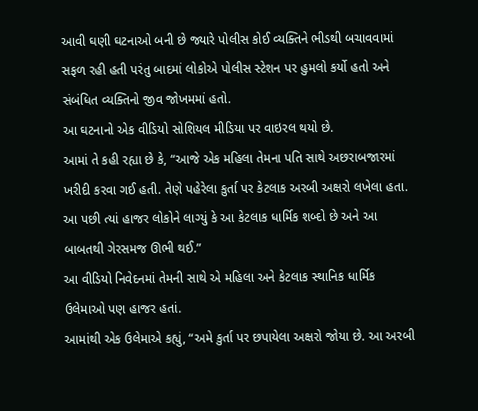આવી ઘણી ઘટનાઓ બની છે જ્યારે પોલીસ કોઈ વ્યક્તિને ભીડથી બચાવવામાં સફળ રહી હતી પરંતુ બાદમાં લોકોએ પોલીસ સ્ટેશન પર હુમલો કર્યો હતો અને સંબંધિત વ્યક્તિનો જીવ જોખમમાં હતો.
આ ઘટનાનો એક વીડિયો સોશિયલ મીડિયા પર વાઇરલ થયો છે.
આમાં તે કહી રહ્યા છે કે, “આજે એક મહિલા તેમના પતિ સાથે અછરાબજારમાં ખરીદી કરવા ગઈ હતી. તેણે પહેરેલા કુર્તા પર કેટલાક અરબી અક્ષરો લખેલા હતા. આ પછી ત્યાં હાજર લોકોને લાગ્યું કે આ કેટલાક ધાર્મિક શબ્દો છે અને આ બાબતથી ગેરસમજ ઊભી થઈ.”
આ વીડિયો નિવેદનમાં તેમની સાથે એ મહિલા અને કેટલાક સ્થાનિક ધાર્મિક ઉલેમાઓ પણ હાજર હતાં.
આમાંથી એક ઉલેમાએ કહ્યું, “અમે કુર્તા પર છપાયેલા અક્ષરો જોયા છે. આ અરબી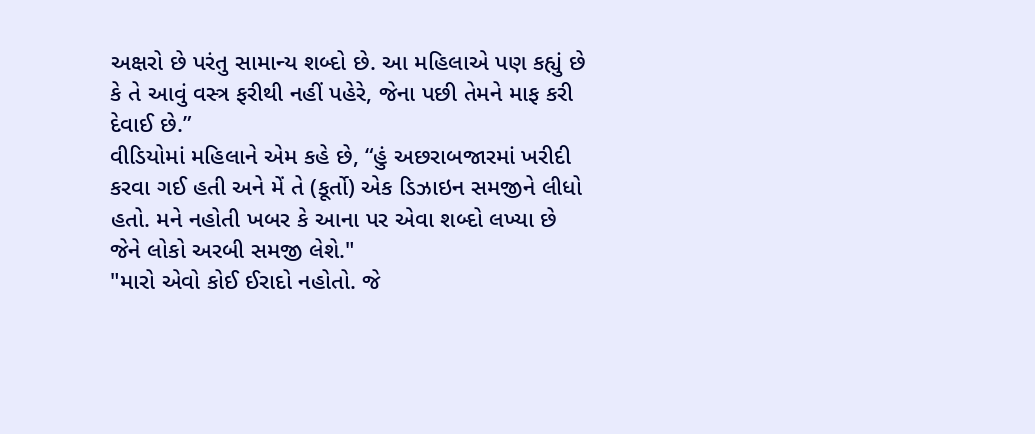અક્ષરો છે પરંતુ સામાન્ય શબ્દો છે. આ મહિલાએ પણ કહ્યું છે કે તે આવું વસ્ત્ર ફરીથી નહીં પહેરે, જેના પછી તેમને માફ કરી દેવાઈ છે.”
વીડિયોમાં મહિલાને એમ કહે છે, “હું અછરાબજારમાં ખરીદી કરવા ગઈ હતી અને મેં તે (કૂર્તો) એક ડિઝાઇન સમજીને લીધો હતો. મને નહોતી ખબર કે આના પર એવા શબ્દો લખ્યા છે જેને લોકો અરબી સમજી લેશે."
"મારો એવો કોઈ ઈરાદો નહોતો. જે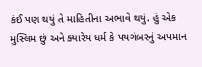કંઈ પણ થયું તે માહિતીના અભાવે થયું. હું એક મુસ્લિમ છું અને ક્યારેય ધર્મ કે પયગંબરનું અપમાન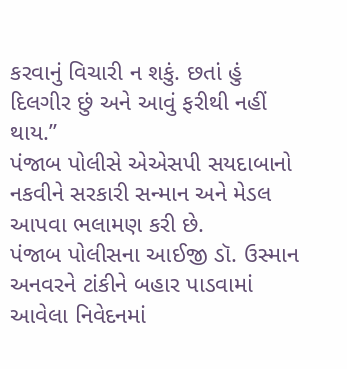કરવાનું વિચારી ન શકું. છતાં હું દિલગીર છું અને આવું ફરીથી નહીં થાય.”
પંજાબ પોલીસે એએસપી સયદાબાનો નકવીને સરકારી સન્માન અને મેડલ આપવા ભલામણ કરી છે.
પંજાબ પોલીસના આઈજી ડૉ. ઉસ્માન અનવરને ટાંકીને બહાર પાડવામાં આવેલા નિવેદનમાં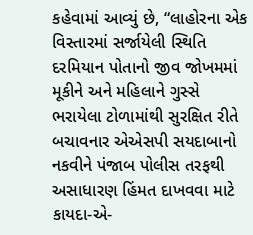કહેવામાં આવ્યું છે, “લાહોરના એક વિસ્તારમાં સર્જાયેલી સ્થિતિ દરમિયાન પોતાનો જીવ જોખમમાં મૂકીને અને મહિલાને ગુસ્સે ભરાયેલા ટોળામાંથી સુરક્ષિત રીતે બચાવનાર એએસપી સયદાબાનો નકવીને પંજાબ પોલીસ તરફથી અસાધારણ હિંમત દાખવવા માટે કાયદા-એ-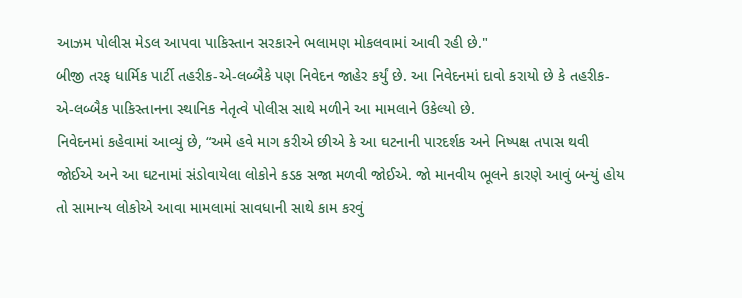આઝમ પોલીસ મેડલ આપવા પાકિસ્તાન સરકારને ભલામણ મોકલવામાં આવી રહી છે."
બીજી તરફ ધાર્મિક પાર્ટી તહરીક-એ-લબ્બૈકે પણ નિવેદન જાહેર કર્યું છે. આ નિવેદનમાં દાવો કરાયો છે કે તહરીક-એ-લબ્બૈક પાકિસ્તાનના સ્થાનિક નેતૃત્વે પોલીસ સાથે મળીને આ મામલાને ઉકેલ્યો છે.
નિવેદનમાં કહેવામાં આવ્યું છે, “અમે હવે માગ કરીએ છીએ કે આ ઘટનાની પારદર્શક અને નિષ્પક્ષ તપાસ થવી જોઈએ અને આ ઘટનામાં સંડોવાયેલા લોકોને કડક સજા મળવી જોઈએ. જો માનવીય ભૂલને કારણે આવું બન્યું હોય તો સામાન્ય લોકોએ આવા મામલામાં સાવધાની સાથે કામ કરવું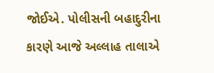જોઈએ. પોલીસની બહાદુરીના કારણે આજે અલ્લાહ તાલાએ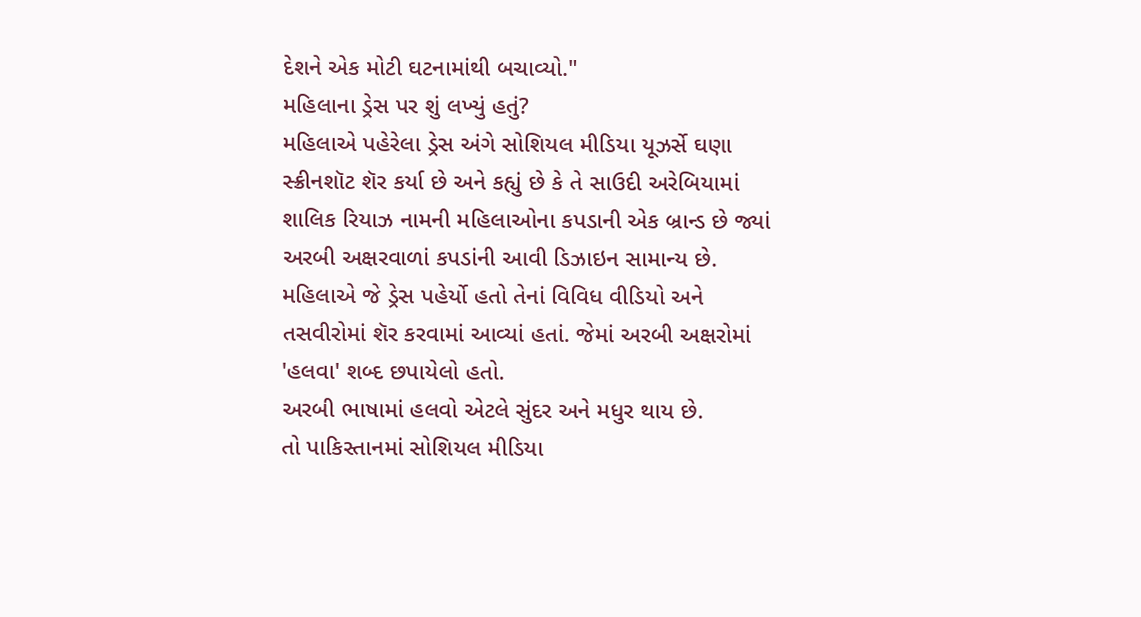દેશને એક મોટી ઘટનામાંથી બચાવ્યો."
મહિલાના ડ્રેસ પર શું લખ્યું હતું?
મહિલાએ પહેરેલા ડ્રેસ અંગે સોશિયલ મીડિયા યૂઝર્સે ઘણા સ્ક્રીનશૉટ શૅર કર્યા છે અને કહ્યું છે કે તે સાઉદી અરેબિયામાં શાલિક રિયાઝ નામની મહિલાઓના કપડાની એક બ્રાન્ડ છે જ્યાં અરબી અક્ષરવાળાં કપડાંની આવી ડિઝાઇન સામાન્ય છે.
મહિલાએ જે ડ્રેસ પહેર્યો હતો તેનાં વિવિધ વીડિયો અને તસવીરોમાં શૅર કરવામાં આવ્યાં હતાં. જેમાં અરબી અક્ષરોમાં 'હલવા' શબ્દ છપાયેલો હતો.
અરબી ભાષામાં હલવો એટલે સુંદર અને મધુર થાય છે.
તો પાકિસ્તાનમાં સોશિયલ મીડિયા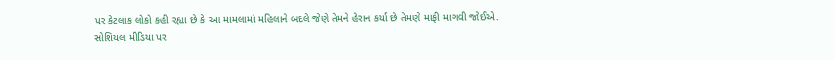પર કેટલાક લોકો કહી રહ્યા છે કે આ મામલામાં મહિલાને બદલે જેણે તેમને હેરાન કર્યા છે તેમણે માફી માગવી જોઈએ.
સોશિયલ મીડિયા પર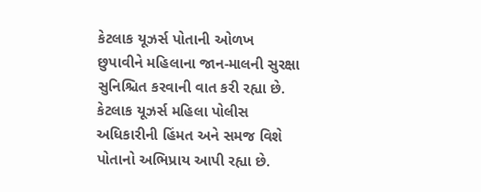કેટલાક યૂઝર્સ પોતાની ઓળખ છુપાવીને મહિલાના જાન-માલની સુરક્ષા સુનિશ્ચિત કરવાની વાત કરી રહ્યા છે. કેટલાક યૂઝર્સ મહિલા પોલીસ અધિકારીની હિંમત અને સમજ વિશે પોતાનો અભિપ્રાય આપી રહ્યા છે.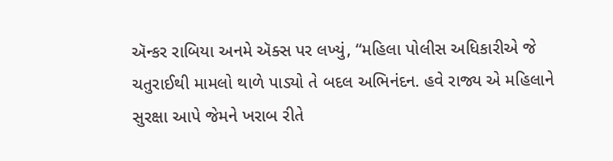ઍન્કર રાબિયા અનમે ઍક્સ પર લખ્યું, “મહિલા પોલીસ અધિકારીએ જે ચતુરાઈથી મામલો થાળે પાડ્યો તે બદલ અભિનંદન. હવે રાજ્ય એ મહિલાને સુરક્ષા આપે જેમને ખરાબ રીતે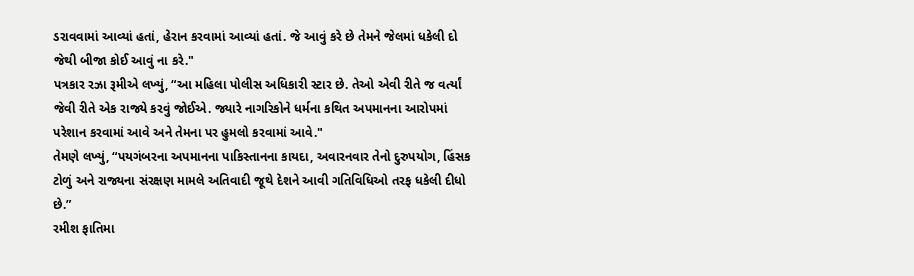ડરાવવામાં આવ્યાં હતાં, હેરાન કરવામાં આવ્યાં હતાં. જે આવું કરે છે તેમને જેલમાં ધકેલી દો જેથી બીજા કોઈ આવું ના કરે."
પત્રકાર રઝા રૂમીએ લખ્યું, “આ મહિલા પોલીસ અધિકારી સ્ટાર છે. તેઓ એવી રીતે જ વર્ત્યાં જેવી રીતે એક રાજ્યે કરવું જોઈએ. જ્યારે નાગરિકોને ધર્મના કથિત અપમાનના આરોપમાં પરેશાન કરવામાં આવે અને તેમના પર હુમલો કરવામાં આવે."
તેમણે લખ્યું, “પયગંબરના અપમાનના પાકિસ્તાનના કાયદા, અવારનવાર તેનો દુરુપયોગ, હિંસક ટોળું અને રાજ્યના સંરક્ષણ મામલે અતિવાદી જૂથે દેશને આવી ગતિવિધિઓ તરફ ધકેલી દીધો છે.”
રમીશ ફાતિમા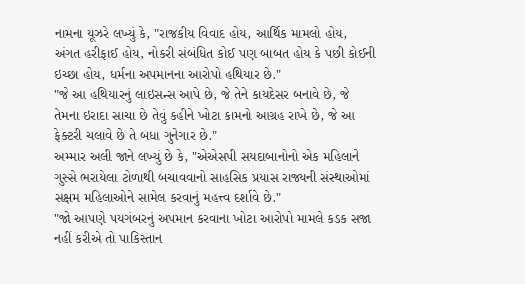નામના યૂઝરે લખ્યું કે, "રાજકીય વિવાદ હોય, આર્થિક મામલો હોય, અંગત હરીફાઈ હોય, નોકરી સંબંધિત કોઈ પણ બાબત હોય કે પછી કોઈની ઇચ્છા હોય, ધર્મના અપમાનના આરોપો હથિયાર છે."
"જે આ હથિયારનું લાઇસન્સ આપે છે, જે તેને કાયદેસર બનાવે છે, જે તેમના ઇરાદા સાચા છે તેવું કહીને ખોટા કામનો આગ્રહ રાખે છે, જે આ ફેક્ટરી ચલાવે છે તે બધા ગુનેગાર છે."
અમ્માર અલી જાને લખ્યું છે કે, "એએસપી સયદાબાનોનો એક મહિલાને ગુસ્સે ભરાયેલા ટોળાથી બચાવવાનો સાહસિક પ્રયાસ રાજ્યની સંસ્થાઓમાં સક્ષમ મહિલાઓને સામેલ કરવાનું મહત્ત્વ દર્શાવે છે."
"જો આપણે પયગંબરનું અપમાન કરવાના ખોટા આરોપો મામલે કડક સજા નહીં કરીએ તો પાકિસ્તાન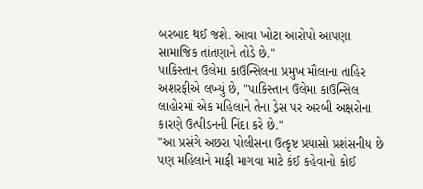બરબાદ થઈ જશે. આવા ખોટા આરોપો આપણા સામાજિક તાંતણાને તોડે છે."
પાકિસ્તાન ઉલેમા કાઉન્સિલના પ્રમુખ મૌલાના તાહિર અશરફીએ લખ્યું છે, "પાકિસ્તાન ઉલેમા કાઉન્સિલ લાહોરમાં એક મહિલાને તેના ડ્રેસ પર અરબી અક્ષરોના કારણે ઉત્પીડનની નિંદા કરે છે."
"આ પ્રસંગે અછરા પોલીસના ઉત્કૃષ્ટ પ્રયાસો પ્રશંસનીય છે પણ મહિલાને માફી માગવા માટે કંઈ કહેવાનો કોઈ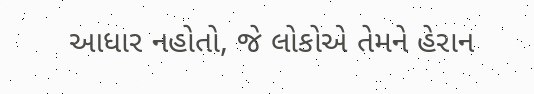આધાર નહોતો, જે લોકોએ તેમને હેરાન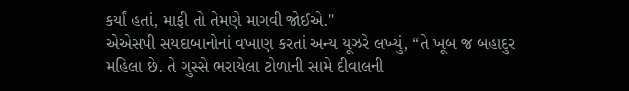કર્યાં હતાં, માફી તો તેમણે માગવી જોઈએ."
એએસપી સયદાબાનોનાં વખાણ કરતાં અન્ય યૂઝરે લખ્યું, “તે ખૂબ જ બહાદુર મહિલા છે. તે ગુસ્સે ભરાયેલા ટોળાની સામે દીવાલની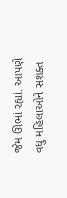જેમ ઊભાં રહ્યાં. આપણે વધુ મહિલાઓને સશક્ત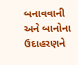બનાવવાની અને બાનોના ઉદાહરણને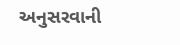અનુસરવાની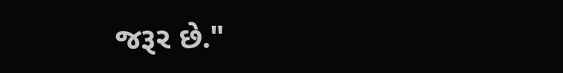જરૂર છે."